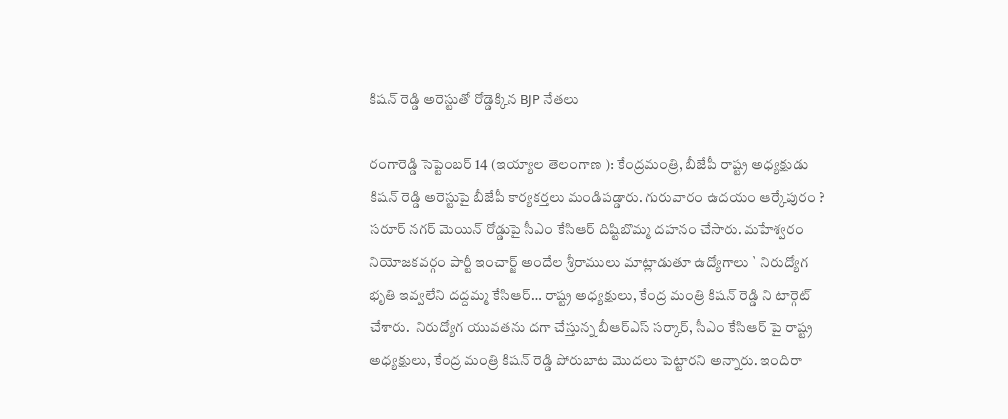కిషన్‌ రెడ్డి అరెస్టుతో రోడ్డెక్కిన BJP నేతలు

రంగారెడ్డి సెప్టెంబర్ 14 (ఇయ్యాల తెలంగాణ ): కేంద్రమంత్రి, బీజేపీ రాష్ట్ర అధ్యక్షుడు కిషన్‌ రెడ్డి అరెస్టుపై బీజేపీ కార్యకర్తలు మండిపడ్డారు. గురువారం ఉదయం ఆర్కేపురం ? సరూర్‌ నగర్‌ మెయిన్‌ రోడ్డుపై సీఎం కేసిఆర్‌ దిష్టిబొమ్మ దహనం చేసారు. మహేశ్వరం నియోజకవర్గం పార్టీ ఇంచార్జ్‌ అందేల శ్రీరాములు మాట్లాడుతూ ఉద్యోగాలు ` నిరుద్యోగ భృతి ఇవ్వలేని దద్దమ్మ కేసిఆర్‌… రాష్ట్ర అధ్యక్షులు, కేంద్ర మంత్రి కిషన్‌ రెడ్డి ని టార్గెట్‌ చేశారు.  నిరుద్యోగ యువతను దగా చేస్తున్న బీఆర్‌ఎస్‌ సర్కార్‌, సీఎం కేసిఆర్‌ పై రాష్ట్ర అధ్యక్షులు, కేంద్ర మంత్రి కిషన్‌ రెడ్డి పోరుబాట మొదలు పెట్టారని అన్నారు. ఇందిరా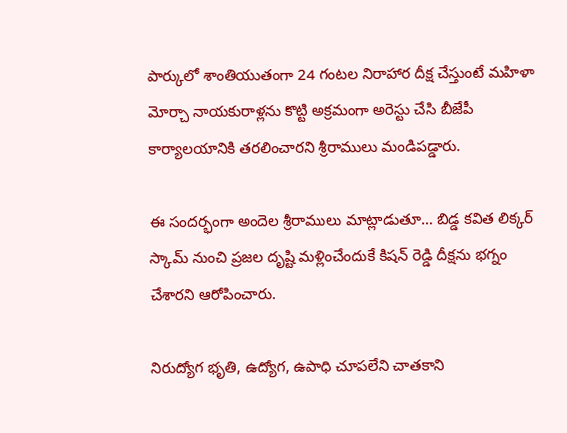పార్కులో శాంతియుతంగా 24 గంటల నిరాహార దీక్ష చేస్తుంటే మహిళా మోర్చా నాయకురాళ్లను కొట్టి అక్రమంగా అరెస్టు చేసి బీజేపీ కార్యాలయానికి తరలించారని శ్రీరాములు మండిపడ్డారు.

ఈ సందర్భంగా అందెల శ్రీరాములు మాట్లాడుతూ… బిడ్డ కవిత లిక్కర్‌ స్కామ్‌ నుంచి ప్రజల దృష్టి మళ్లించేందుకే కిషన్‌ రెడ్డి దీక్షను భగ్నం చేశారని ఆరోపించారు.

నిరుద్యోగ భృతి, ఉద్యోగ, ఉపాధి చూపలేని చాతకాని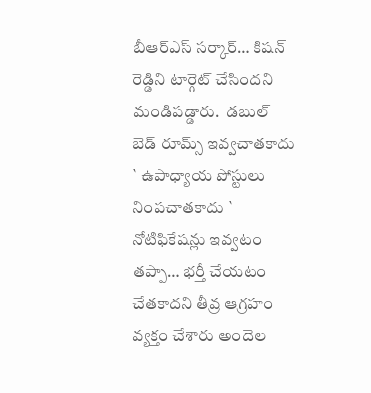బీఆర్‌ఎస్‌ సర్కార్‌… కిషన్‌ రెడ్డిని టార్గెట్‌ చేసిందని మండిపడ్డారు.  డబుల్‌ బెడ్‌ రూమ్స్‌ ఇవ్వచాతకాదు ` ఉపాధ్యాయ పోస్టులు నింపచాతకాదు ` నోటిఫికేషన్లు ఇవ్వటం తప్పా… భర్తీ చేయటం చేతకాదని తీవ్ర ఆగ్రహం వ్యక్తం చేశారు అందెల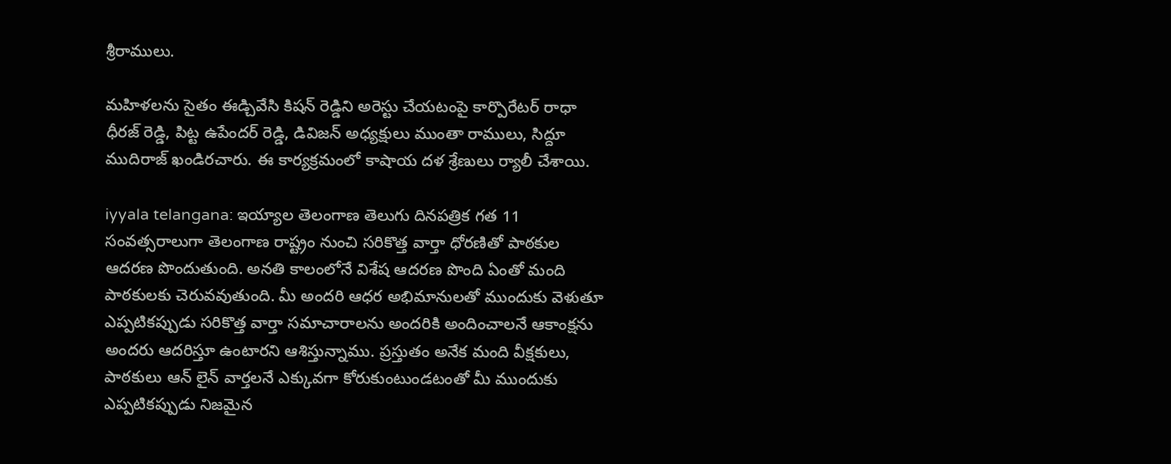శ్రీరాములు.

మహిళలను సైతం ఈడ్చివేసి కిషన్‌ రెడ్డిని అరెస్టు చేయటంపై కార్పొరేటర్‌ రాధా ధీరజ్‌ రెడ్డి, పిట్ట ఉపేందర్‌ రెడ్డి, డివిజన్‌ అధ్యక్షులు ముంతా రాములు, సిద్దూ ముదిరాజ్‌ ఖండిరచారు. ఈ కార్యక్రమంలో కాషాయ దళ శ్రేణులు ర్యాలీ చేశాయి.

iyyala telangana: ఇయ్యాల తెలంగాణ తెలుగు దినపత్రిక గత 11 సంవత్సరాలుగా తెలంగాణ రాష్ట్రం నుంచి సరికొత్త వార్తా ధోరణితో పాఠకుల ఆదరణ పొందుతుంది. అనతి కాలంలోనే విశేష ఆదరణ పొంది ఏంతో మంది పాఠకులకు చెరువవుతుంది. మీ అందరి ఆధర అభిమానులతో ముందుకు వెళుతూ ఎప్పటికప్పుడు సరికొత్త వార్తా సమాచారాలను అందరికి అందించాలనే ఆకాంక్షను అందరు ఆదరిస్తూ ఉంటారని ఆశిస్తున్నాము. ప్రస్తుతం అనేక మంది వీక్షకులు, పాఠకులు ఆన్ లైన్ వార్తలనే ఎక్కువగా కోరుకుంటుండటంతో మీ ముందుకు ఎప్పటికప్పుడు నిజమైన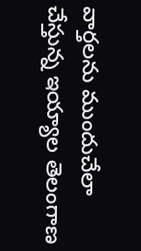వార్తలను ముందుచేలా చేస్తున్న ఇయ్యాల తెలంగాణ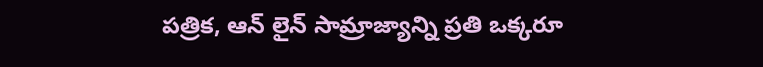పత్రిక, ఆన్ లైన్ సామ్రాజ్యాన్ని ప్రతి ఒక్కరూ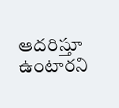ఆదరిస్తూ ఉంటారని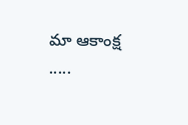మా ఆకాంక్ష .....